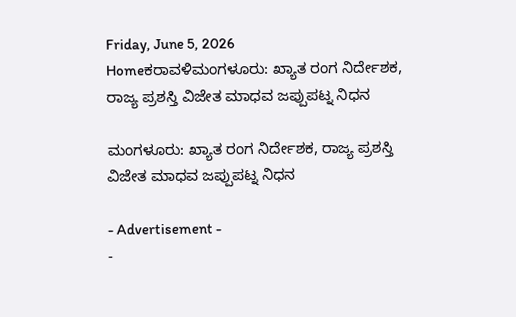Friday, June 5, 2026
Homeಕರಾವಳಿಮಂಗಳೂರು: ಖ್ಯಾತ ರಂಗ ನಿರ್ದೇಶಕ, ರಾಜ್ಯ ಪ್ರಶಸ್ತಿ ವಿಜೇತ ಮಾಧವ ಜಪ್ಪುಪಟ್ನ ನಿಧನ

ಮಂಗಳೂರು: ಖ್ಯಾತ ರಂಗ ನಿರ್ದೇಶಕ, ರಾಜ್ಯ ಪ್ರಶಸ್ತಿ ವಿಜೇತ ಮಾಧವ ಜಪ್ಪುಪಟ್ನ ನಿಧನ

- Advertisement -
-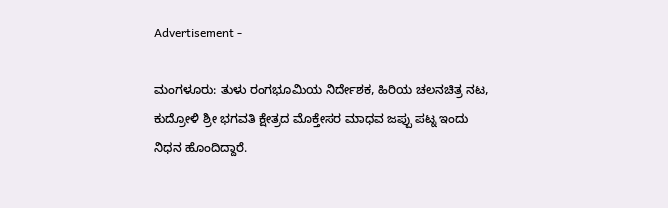Advertisement -

ಮಂಗಳೂರು: ತುಳು ರಂಗಭೂಮಿಯ ನಿರ್ದೇಶಕ, ಹಿರಿಯ ಚಲನಚಿತ್ರ ನಟ, ಕುದ್ರೋಳಿ ಶ್ರೀ ಭಗವತಿ ಕ್ಷೇತ್ರದ ಮೊಕ್ತೇಸರ ಮಾಧವ ಜಪ್ಪು ಪಟ್ನ ಇಂದು ನಿಧನ ಹೊಂದಿದ್ದಾರೆ.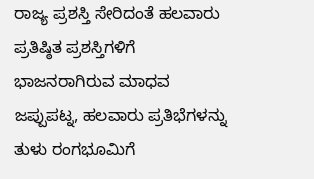ರಾಜ್ಯ ಪ್ರಶಸ್ತಿ ಸೇರಿದಂತೆ ಹಲವಾರು ಪ್ರತಿಷ್ಠಿತ ಪ್ರಶಸ್ತಿಗಳಿಗೆ ಭಾಜನರಾಗಿರುವ ಮಾಧವ ಜಪ್ಪುಪಟ್ನ, ಹಲವಾರು ಪ್ರತಿಭೆಗಳನ್ನು ತುಳು ರಂಗಭೂಮಿಗೆ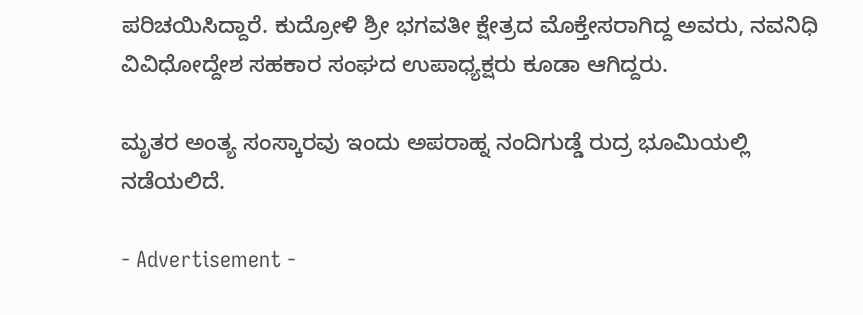ಪರಿಚಯಿಸಿದ್ದಾರೆ. ಕುದ್ರೋಳಿ ಶ್ರೀ ಭಗವತೀ ಕ್ಷೇತ್ರದ ಮೊಕ್ತೇಸರಾಗಿದ್ದ ಅವರು, ನವನಿಧಿ ವಿವಿಧೋದ್ದೇಶ ಸಹಕಾರ ಸಂಘದ ಉಪಾಧ್ಯಕ್ಷರು ಕೂಡಾ ಆಗಿದ್ದರು.

ಮೃತರ ಅಂತ್ಯ ಸಂಸ್ಕಾರವು ಇಂದು ಅಪರಾಹ್ನ ನಂದಿಗುಡ್ಡೆ ರುದ್ರ ಭೂಮಿಯಲ್ಲಿ ನಡೆಯಲಿದೆ.

- Advertisement -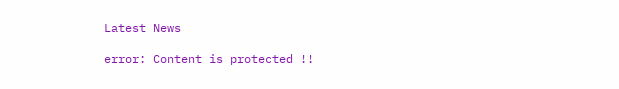Latest News

error: Content is protected !!